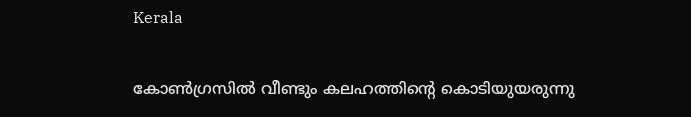Kerala

കോൺഗ്രസിൽ വീണ്ടും കലഹത്തിൻ്റെ കൊടിയുയരുന്നു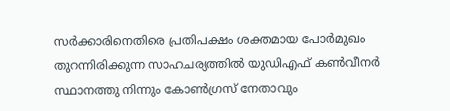സര്‍ക്കാരിനെതിരെ പ്രതിപക്ഷം ശക്തമായ പോര്‍മുഖം തുറന്നിരിക്കുന്ന സാഹചര്യത്തില്‍ യുഡിഎഫ്‌ കണ്‍വീനര്‍ സ്ഥാനത്തു നിന്നും കോണ്‍ഗ്രസ്‌ നേതാവും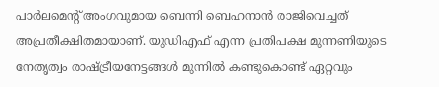പാര്‍ലമെന്റ്‌ അംഗവുമായ ബെന്നി ബെഹനാന്‍ രാജിവെച്ചത്‌ അപ്രതീക്ഷിതമായാണ്‌. യുഡിഎഫ്‌ എന്ന പ്രതിപക്ഷ മുന്നണിയുടെ നേതൃത്വം രാഷ്‌ട്രീയനേട്ടങ്ങള്‍ മുന്നില്‍ കണ്ടുകൊണ്ട്‌ ഏറ്റവും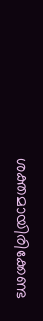ശക്തമായിരിക്കേണ്ട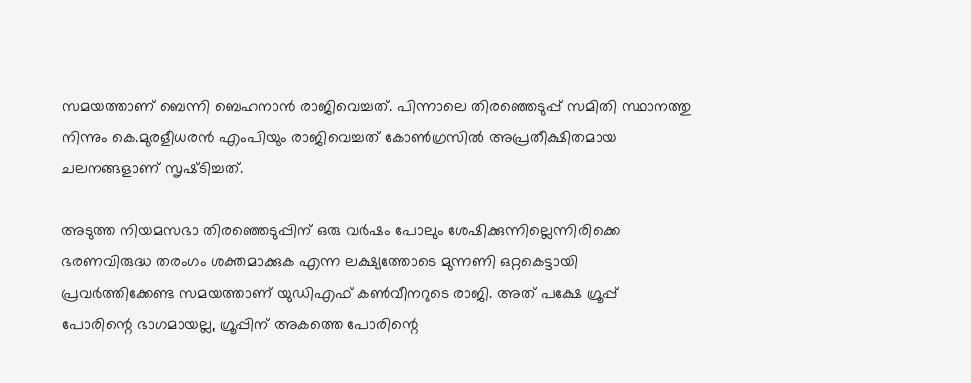സമയത്താണ്‌ ബെന്നി ബെഹനാന്‍ രാജിവെച്ചത്‌. പിന്നാലെ തിരഞ്ഞെടുപ്പ്‌ സമിതി സ്ഥാനത്തു നിന്നും കെ.മുരളീധരന്‍ എംപിയും രാജിവെച്ചത്‌ കോണ്‍ഗ്രസില്‍ അപ്രതീക്ഷിതമായ ചലനങ്ങളാണ്‌ സൃഷ്‌ടിച്ചത്‌.

അടുത്ത നിയമസഭാ തിരഞ്ഞെടുപ്പിന്‌ ഒരു വര്‍ഷം പോലും ശേഷിക്കുന്നില്ലെന്നിരിക്കെ ഭരണവിരുദ്ധ തരംഗം ശക്തമാക്കുക എന്ന ലക്ഷ്യത്തോടെ മുന്നണി ഒറ്റകെട്ടായി പ്രവര്‍ത്തിക്കേണ്ട സമയത്താണ്‌ യുഡിഎഫ്‌ കണ്‍വീനറുടെ രാജി. അത്‌ പക്ഷേ ഗ്രൂപ്പ്‌ പോരിന്റെ ഭാഗമായല്ല, ഗ്രൂപ്പിന്‌ അകത്തെ പോരിന്റെ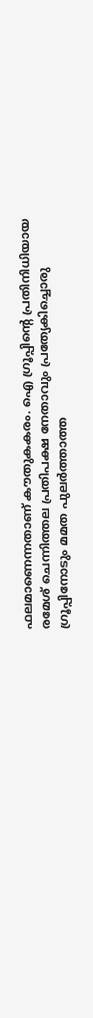ഫലമാണെന്നതാണ്‌ കൗതുകകരം. ഐ ഗ്രൂപ്പിന്റെ പ്രതിനിധിയായ രമേശ്‌ ചെന്നിത്തല പ്രതിപക്ഷ നേതാവും പ്രത്യേകിച്ചൊരു ഗ്രൂപ്പിനോടും മമത പുലര്‍ത്താത്ത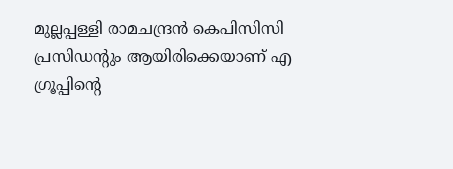മുല്ലപ്പള്ളി രാമചന്ദ്രന്‍ കെപിസിസി പ്രസിഡന്റും ആയിരിക്കെയാണ്‌ എ ഗ്രൂപ്പിന്റെ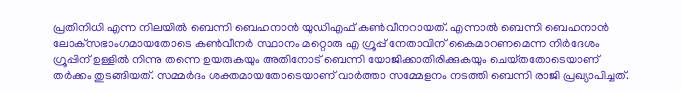പ്രതിനിധി എന്ന നിലയില്‍ ബെന്നി ബെഹനാന്‍ യുഡിഎഫ്‌ കണ്‍വീനറായത്‌. എന്നാല്‍ ബെന്നി ബെഹനാന്‍ ലോക്‌സഭാംഗമായതോടെ കണ്‍വീനര്‍ സ്ഥാനം മറ്റൊരു എ ഗ്രൂപ്പ്‌ നേതാവിന്‌ കൈമാറണമെന്ന നിര്‍ദേശം ഗ്രൂപ്പിന്‌ ഉള്ളില്‍ നിന്നു തന്നെ ഉയരുകയും അതിനോട്‌ ബെന്നി യോജിക്കാതിരിക്കുകയും ചെയ്‌തതോടെയാണ്‌ തര്‍ക്കം തുടങ്ങിയത്‌. സമ്മര്‍ദം ശക്തമായതോടെയാണ്‌ വാര്‍ത്താ സമ്മേളനം നടത്തി ബെന്നി രാജി പ്രഖ്യാപിച്ചത്‌.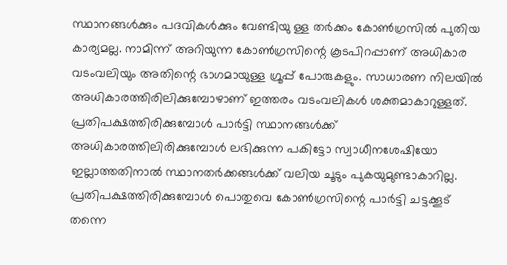സ്ഥാനങ്ങള്‍ക്കും പദവികള്‍ക്കും വേണ്ടിയു ള്ള തര്‍ക്കം കോണ്‍ഗ്രസില്‍ പുതിയ കാര്യമല്ല. നാമിന്ന്‌ അറിയുന്ന കോണ്‍ഗ്രസിന്റെ കൂടപിറപ്പാണ്‌ അധികാര വടംവലിയും അതിന്റെ ഭാഗമായുള്ള ഗ്രൂപ്പ്‌ പോരുകളും. സാധാരണ നിലയില്‍ അധികാരത്തിരിലിക്കുമ്പോഴാണ്‌ ഇത്തരം വടംവലികള്‍ ശക്തമാകാറുള്ളത്‌. പ്രതിപക്ഷത്തിരിക്കുമ്പോള്‍ പാര്‍ട്ടി സ്ഥാനങ്ങള്‍ക്ക്‌ അധികാരത്തിലിരിക്കുമ്പോള്‍ ലഭിക്കുന്ന പകിട്ടോ സ്വാധീനശേഷിയോ ഇല്ലാത്തതിനാല്‍ സ്ഥാനതര്‍ക്കങ്ങള്‍ക്ക്‌ വലിയ ചൂടും പുകയുമുണ്ടാകാറില്ല. പ്രതിപക്ഷത്തിരിക്കുമ്പോള്‍ പൊതുവെ കോണ്‍ഗ്രസിന്റെ പാര്‍ട്ടി ചട്ടക്കൂട്‌ തന്നെ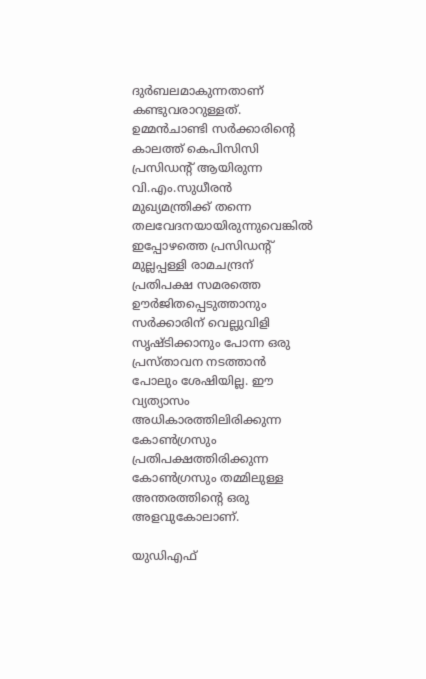ദുര്‍ബലമാകുന്നതാണ്‌ കണ്ടുവരാറുള്ളത്‌. ഉമ്മന്‍ചാണ്ടി സര്‍ക്കാരിന്റെ കാലത്ത്‌ കെപിസിസി പ്രസിഡന്റ്‌ ആയിരുന്ന വി.എം.സുധീരന്‍ മുഖ്യമന്ത്രിക്ക്‌ തന്നെ തലവേദനയായിരുന്നുവെങ്കില്‍ ഇപ്പോഴത്തെ പ്രസിഡന്റ്‌ മുല്ലപ്പള്ളി രാമചന്ദ്രന്‌ പ്രതിപക്ഷ സമരത്തെ ഊര്‍ജിതപ്പെടുത്താനും സര്‍ക്കാരിന്‌ വെല്ലുവിളി സൃഷ്‌ടിക്കാനും പോന്ന ഒരു പ്രസ്‌താവന നടത്താന്‍ പോലും ശേഷിയില്ല. ഈ വ്യത്യാസം അധികാരത്തിലിരിക്കുന്ന കോണ്‍ഗ്രസും പ്രതിപക്ഷത്തിരിക്കുന്ന കോണ്‍ഗ്രസും തമ്മിലുള്ള അന്തരത്തിന്റെ ഒരു അളവുകോലാണ്‌.

യുഡിഎഫ്‌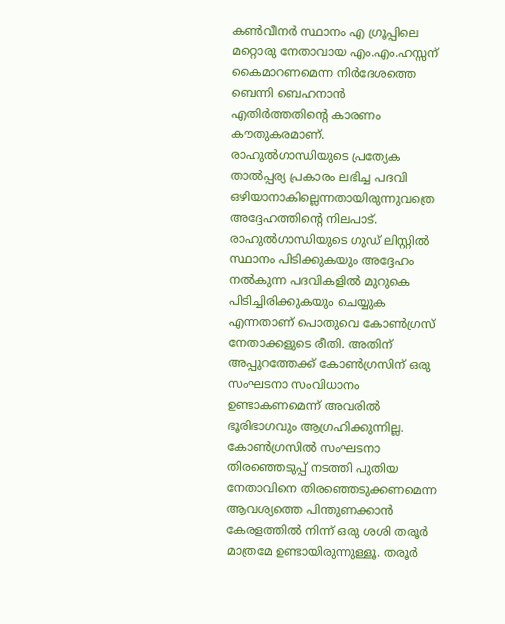കണ്‍വീനര്‍ സ്ഥാനം എ ഗ്രൂപ്പിലെ മറ്റൊരു നേതാവായ എം.എം.ഹസ്സന്‌ കൈമാറണമെന്ന നിര്‍ദേശത്തെ ബെന്നി ബെഹനാന്‍ എതിര്‍ത്തതിന്റെ കാരണം കൗതുകരമാണ്‌. രാഹുല്‍ഗാന്ധിയുടെ പ്രത്യേക താല്‍പ്പര്യ പ്രകാരം ലഭിച്ച പദവി ഒഴിയാനാകില്ലെന്നതായിരുന്നുവത്രെ അദ്ദേഹത്തിന്റെ നിലപാട്‌. രാഹുല്‍ഗാന്ധിയുടെ ഗുഡ്‌ ലിസ്റ്റില്‍ സ്ഥാനം പിടിക്കുകയും അദ്ദേഹം നല്‍കുന്ന പദവികളില്‍ മുറുകെ പിടിച്ചിരിക്കുകയും ചെയ്യുക എന്നതാണ്‌ പൊതുവെ കോണ്‍ഗ്രസ്‌ നേതാക്കളുടെ രീതി. അതിന്‌ അപ്പുറത്തേക്ക്‌ കോണ്‍ഗ്രസിന്‌ ഒരു സംഘടനാ സംവിധാനം ഉണ്ടാകണമെന്ന്‌ അവരില്‍ ഭൂരിഭാഗവും ആഗ്രഹിക്കുന്നില്ല. കോണ്‍ഗ്രസില്‍ സംഘടനാ തിരഞ്ഞെടുപ്പ്‌ നടത്തി പുതിയ നേതാവിനെ തിരഞ്ഞെടുക്കണമെന്ന ആവശ്യത്തെ പിന്തുണക്കാന്‍ കേരളത്തില്‍ നിന്ന്‌ ഒരു ശശി തരൂര്‍ മാത്രമേ ഉണ്ടായിരുന്നുള്ളൂ. തരൂര്‍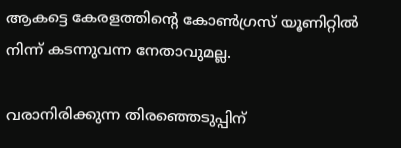ആകട്ടെ കേരളത്തിന്റെ കോണ്‍ഗ്രസ്‌ യൂണിറ്റില്‍ നിന്ന്‌ കടന്നുവന്ന നേതാവുമല്ല.

വരാനിരിക്കുന്ന തിരഞ്ഞെടുപ്പിന്‌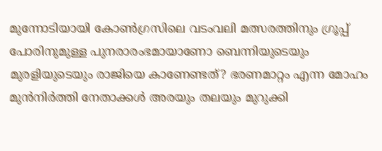മുന്നോടിയായി കോണ്‍ഗ്രസിലെ വടംവലി മത്സരത്തിനും ഗ്രൂപ്പ്‌ പോരിനുമുള്ള പുനരാരംഭമായാണോ ബെന്നിയുടെയും മുരളിയുടെയും രാജിയെ കാണേണ്ടത്‌? ഭരണമാറ്റം എന്ന മോഹം മുന്‍നിര്‍ത്തി നേതാക്കള്‍ അരയും തലയും മുറുക്കി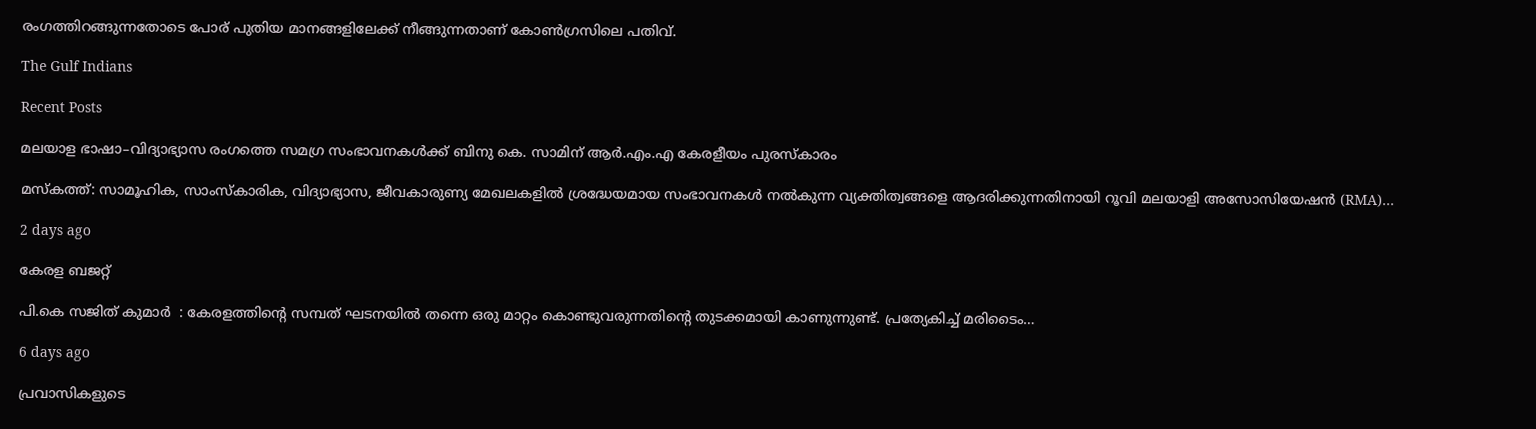രംഗത്തിറങ്ങുന്നതോടെ പോര്‌ പുതിയ മാനങ്ങളിലേക്ക്‌ നീങ്ങുന്നതാണ്‌ കോണ്‍ഗ്രസിലെ പതിവ്‌.

The Gulf Indians

Recent Posts

മലയാള ഭാഷാ–വിദ്യാഭ്യാസ രംഗത്തെ സമഗ്ര സംഭാവനകൾക്ക് ബിനു കെ. സാമിന് ആർ.എം.എ കേരളീയം പുരസ്‌കാരം

മസ്കത്ത്: സാമൂഹിക, സാംസ്‌കാരിക, വിദ്യാഭ്യാസ, ജീവകാരുണ്യ മേഖലകളിൽ ശ്രദ്ധേയമായ സംഭാവനകൾ നൽകുന്ന വ്യക്തിത്വങ്ങളെ ആദരിക്കുന്നതിനായി റൂവി മലയാളി അസോസിയേഷൻ (RMA)…

2 days ago

കേരള ബജറ്റ്

പി.കെ സജിത് കുമാര്‍  : കേരളത്തിന്റെ സമ്പത് ഘടനയിൽ തന്നെ ഒരു മാറ്റം കൊണ്ടുവരുന്നതിന്റെ തുടക്കമായി കാണുന്നുണ്ട്. പ്രത്യേകിച്ച് മരിടൈം…

6 days ago

പ്രവാസികളുടെ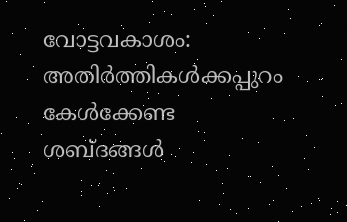വോട്ടവകാശം: അതിർത്തികൾക്കപ്പുറം കേൾക്കേണ്ട ശബ്ദങ്ങൾ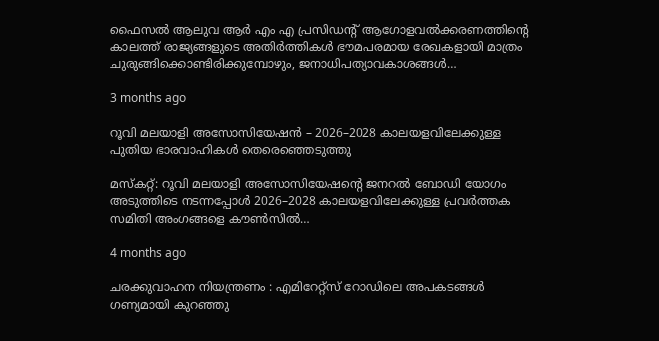ഫൈസൽ ആലുവ ആർ എം എ പ്രസിഡന്റ് ആഗോളവൽക്കരണത്തിന്റെ കാലത്ത് രാജ്യങ്ങളുടെ അതിർത്തികൾ ഭൗമപരമായ രേഖകളായി മാത്രം ചുരുങ്ങിക്കൊണ്ടിരിക്കുമ്പോഴും, ജനാധിപത്യാവകാശങ്ങൾ…

3 months ago

റൂവി മലയാളി അസോസിയേഷൻ – 2026–2028 കാലയളവിലേക്കുള്ള പുതിയ ഭാരവാഹികൾ തെരെഞ്ഞെടുത്തു

മസ്കറ്റ്: റൂവി മലയാളി അസോസിയേഷന്റെ ജനറൽ ബോഡി യോഗം അടുത്തിടെ നടന്നപ്പോൾ 2026–2028 കാലയളവിലേക്കുള്ള പ്രവർത്തക സമിതി അംഗങ്ങളെ കൗൺസിൽ…

4 months ago

ചരക്കുവാഹന നിയന്ത്രണം : എമിറേറ്റ്സ് റോഡിലെ അപകടങ്ങൾ ഗണ്യമായി കുറഞ്ഞു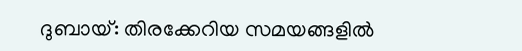ദുബായ്: തിരക്കേറിയ സമയങ്ങളിൽ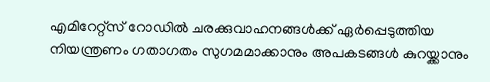എമിറേറ്റ്സ് റോഡിൽ ചരക്കുവാഹനങ്ങൾക്ക് ഏർപ്പെടുത്തിയ നിയന്ത്രണം ഗതാഗതം സുഗമമാക്കാനും അപകടങ്ങൾ കുറയ്ക്കാനും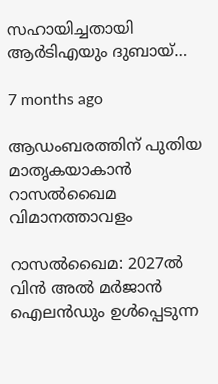സഹായിച്ചതായി ആർടിഎയും ദുബായ്…

7 months ago

ആഡംബരത്തിന് പുതിയ മാതൃകയാകാൻ റാസൽഖൈമ വിമാനത്താവളം

റാസൽഖൈമ: 2027ൽ വിൻ അൽ മർജാൻ ഐലൻഡും ഉൾപ്പെടുന്ന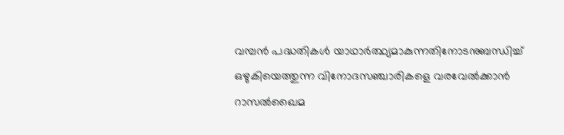വമ്പൻ പദ്ധതികൾ യാഥാർത്ഥ്യമാകുന്നതിനോടനുബന്ധിച്ച് ഒഴുകിയെത്തുന്ന വിനോദസഞ്ചാരികളെ വരവേൽക്കാൻ റാസൽഖൈമ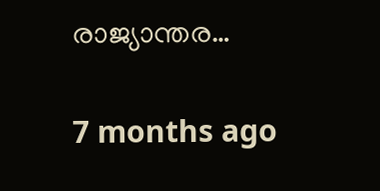രാജ്യാന്തര…

7 months ago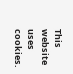This website uses cookies.